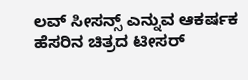ಲವ್ ಸೀಸನ್ಸ್ ಎನ್ನುವ ಆಕರ್ಷಕ ಹೆಸರಿನ ಚಿತ್ರದ ಟೀಸರ್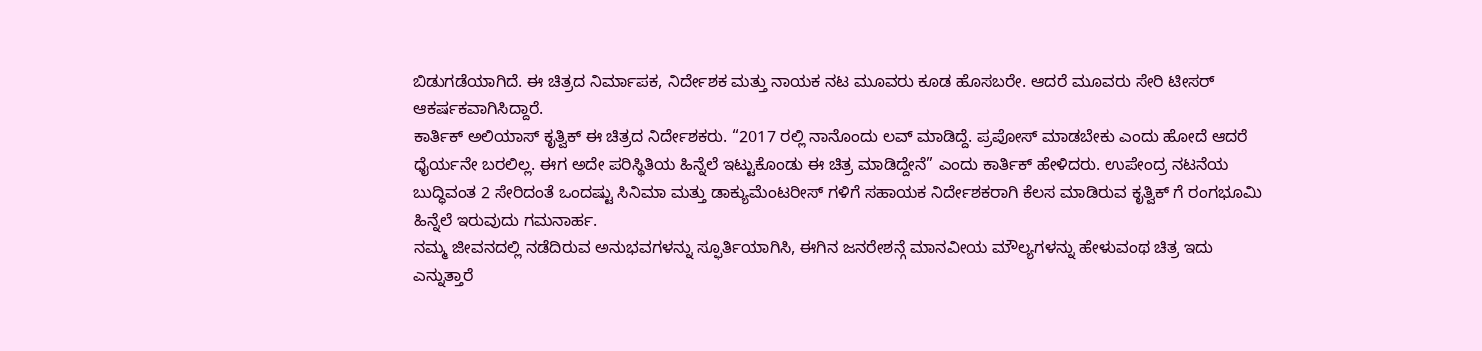ಬಿಡುಗಡೆಯಾಗಿದೆ. ಈ ಚಿತ್ರದ ನಿರ್ಮಾಪಕ, ನಿರ್ದೇಶಕ ಮತ್ತು ನಾಯಕ ನಟ ಮೂವರು ಕೂಡ ಹೊಸಬರೇ. ಆದರೆ ಮೂವರು ಸೇರಿ ಟೀಸರ್ ಆಕರ್ಷಕವಾಗಿಸಿದ್ದಾರೆ.
ಕಾರ್ತಿಕ್ ಅಲಿಯಾಸ್ ಕೃತ್ವಿಕ್ ಈ ಚಿತ್ರದ ನಿರ್ದೇಶಕರು. “2017 ರಲ್ಲಿ ನಾನೊಂದು ಲವ್ ಮಾಡಿದ್ದೆ. ಪ್ರಪೋಸ್ ಮಾಡಬೇಕು ಎಂದು ಹೋದೆ ಆದರೆ ಧೈರ್ಯನೇ ಬರಲಿಲ್ಲ. ಈಗ ಅದೇ ಪರಿಸ್ಥಿತಿಯ ಹಿನ್ನೆಲೆ ಇಟ್ಟುಕೊಂಡು ಈ ಚಿತ್ರ ಮಾಡಿದ್ದೇನೆ” ಎಂದು ಕಾರ್ತಿಕ್ ಹೇಳಿದರು. ಉಪೇಂದ್ರ ನಟನೆಯ ಬುದ್ಧಿವಂತ 2 ಸೇರಿದಂತೆ ಒಂದಷ್ಟು ಸಿನಿಮಾ ಮತ್ತು ಡಾಕ್ಯುಮೆಂಟರೀಸ್ ಗಳಿಗೆ ಸಹಾಯಕ ನಿರ್ದೇಶಕರಾಗಿ ಕೆಲಸ ಮಾಡಿರುವ ಕೃತ್ವಿಕ್ ಗೆ ರಂಗಭೂಮಿ ಹಿನ್ನೆಲೆ ಇರುವುದು ಗಮನಾರ್ಹ.
ನಮ್ಮ ಜೀವನದಲ್ಲಿ ನಡೆದಿರುವ ಅನುಭವಗಳನ್ನು ಸ್ಫೂರ್ತಿಯಾಗಿಸಿ, ಈಗಿನ ಜನರೇಶನ್ಗೆ ಮಾನವೀಯ ಮೌಲ್ಯಗಳನ್ನು ಹೇಳುವಂಥ ಚಿತ್ರ ಇದು ಎನ್ನುತ್ತಾರೆ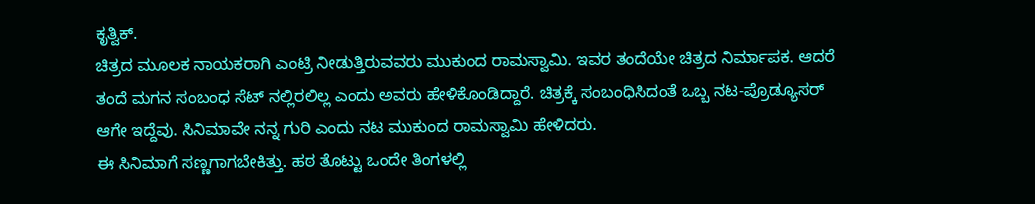ಕೃತ್ವಿಕ್.
ಚಿತ್ರದ ಮೂಲಕ ನಾಯಕರಾಗಿ ಎಂಟ್ರಿ ನೀಡುತ್ತಿರುವವರು ಮುಕುಂದ ರಾಮಸ್ವಾಮಿ. ಇವರ ತಂದೆಯೇ ಚಿತ್ರದ ನಿರ್ಮಾಪಕ. ಆದರೆ ತಂದೆ ಮಗನ ಸಂಬಂಧ ಸೆಟ್ ನಲ್ಲಿರಲಿಲ್ಲ ಎಂದು ಅವರು ಹೇಳಿಕೊಂಡಿದ್ದಾರೆ. ಚಿತ್ರಕ್ಕೆ ಸಂಬಂಧಿಸಿದಂತೆ ಒಬ್ಬ ನಟ-ಪ್ರೊಡ್ಯೂಸರ್ ಆಗೇ ಇದ್ದೆವು. ಸಿನಿಮಾವೇ ನನ್ನ ಗುರಿ ಎಂದು ನಟ ಮುಕುಂದ ರಾಮಸ್ವಾಮಿ ಹೇಳಿದರು.
ಈ ಸಿನಿಮಾಗೆ ಸಣ್ಣಗಾಗಬೇಕಿತ್ತು. ಹಠ ತೊಟ್ಟು ಒಂದೇ ತಿಂಗಳಲ್ಲಿ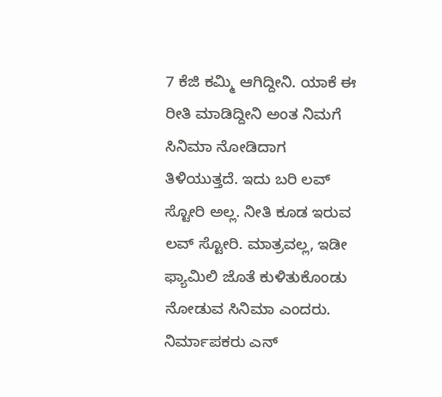7 ಕೆಜಿ ಕಮ್ಮಿ ಆಗಿದ್ದೀನಿ. ಯಾಕೆ ಈ ರೀತಿ ಮಾಡಿದ್ದೀನಿ ಅಂತ ನಿಮಗೆ ಸಿನಿಮಾ ನೋಡಿದಾಗ ತಿಳಿಯುತ್ತದೆ. ಇದು ಬರಿ ಲವ್ ಸ್ಟೋರಿ ಅಲ್ಲ. ನೀತಿ ಕೂಡ ಇರುವ ಲವ್ ಸ್ಟೋರಿ. ಮಾತ್ರವಲ್ಲ, ಇಡೀ ಫ್ಯಾಮಿಲಿ ಜೊತೆ ಕುಳಿತುಕೊಂಡು ನೋಡುವ ಸಿನಿಮಾ ಎಂದರು.
ನಿರ್ಮಾಪಕರು ಎನ್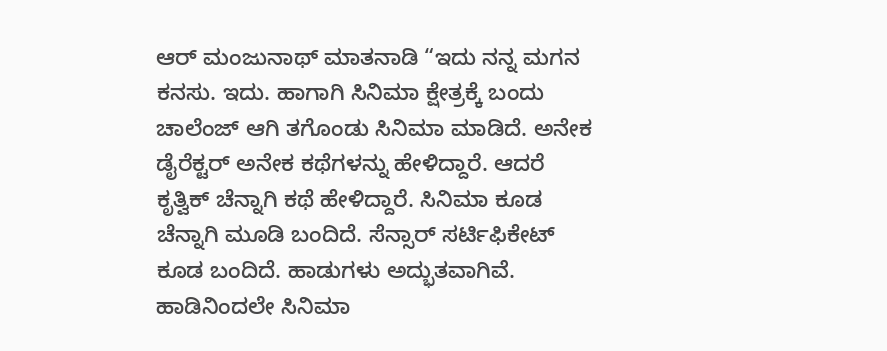ಆರ್ ಮಂಜುನಾಥ್ ಮಾತನಾಡಿ “ಇದು ನನ್ನ ಮಗನ ಕನಸು. ಇದು. ಹಾಗಾಗಿ ಸಿನಿಮಾ ಕ್ಷೇತ್ರಕ್ಕೆ ಬಂದು ಚಾಲೆಂಜ್ ಆಗಿ ತಗೊಂಡು ಸಿನಿಮಾ ಮಾಡಿದೆ. ಅನೇಕ ಡೈರೆಕ್ಟರ್ ಅನೇಕ ಕಥೆಗಳನ್ನು ಹೇಳಿದ್ದಾರೆ. ಆದರೆ ಕೃತ್ವಿಕ್ ಚೆನ್ನಾಗಿ ಕಥೆ ಹೇಳಿದ್ದಾರೆ. ಸಿನಿಮಾ ಕೂಡ ಚೆನ್ನಾಗಿ ಮೂಡಿ ಬಂದಿದೆ. ಸೆನ್ಸಾರ್ ಸರ್ಟಿಫಿಕೇಟ್ ಕೂಡ ಬಂದಿದೆ. ಹಾಡುಗಳು ಅದ್ಭುತವಾಗಿವೆ. ಹಾಡಿನಿಂದಲೇ ಸಿನಿಮಾ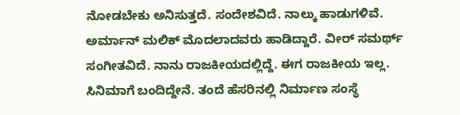ನೋಡಬೇಕು ಅನಿಸುತ್ತದೆ. ಸಂದೇಶವಿದೆ. ನಾಲ್ಕು ಹಾಡುಗಳಿವೆ. ಅರ್ಮಾನ್ ಮಲಿಕ್ ಮೊದಲಾದವರು ಹಾಡಿದ್ದಾರೆ. ವೀರ್ ಸಮರ್ಥ್ ಸಂಗೀತವಿದೆ. ನಾನು ರಾಜಕೀಯದಲ್ಲಿದ್ದೆ. ಈಗ ರಾಜಕೀಯ ಇಲ್ಲ. ಸಿನಿಮಾಗೆ ಬಂದಿದ್ದೇನೆ. ತಂದೆ ಹೆಸರಿನಲ್ಲಿ ನಿರ್ಮಾಣ ಸಂಸ್ಥೆ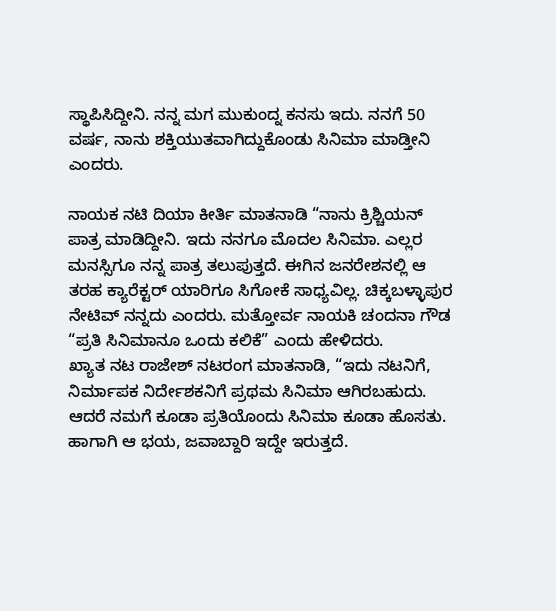ಸ್ಥಾಪಿಸಿದ್ದೀನಿ. ನನ್ನ ಮಗ ಮುಕುಂದ್ನ ಕನಸು ಇದು. ನನಗೆ 50 ವರ್ಷ, ನಾನು ಶಕ್ತಿಯುತವಾಗಿದ್ದುಕೊಂಡು ಸಿನಿಮಾ ಮಾಡ್ತೀನಿ ಎಂದರು.

ನಾಯಕ ನಟಿ ದಿಯಾ ಕೀರ್ತಿ ಮಾತನಾಡಿ “ನಾನು ಕ್ರಿಶ್ಚಿಯನ್ ಪಾತ್ರ ಮಾಡಿದ್ದೀನಿ. ಇದು ನನಗೂ ಮೊದಲ ಸಿನಿಮಾ. ಎಲ್ಲರ ಮನಸ್ಸಿಗೂ ನನ್ನ ಪಾತ್ರ ತಲುಪುತ್ತದೆ. ಈಗಿನ ಜನರೇಶನಲ್ಲಿ ಆ ತರಹ ಕ್ಯಾರೆಕ್ಟರ್ ಯಾರಿಗೂ ಸಿಗೋಕೆ ಸಾಧ್ಯವಿಲ್ಲ. ಚಿಕ್ಕಬಳ್ಳಾಪುರ ನೇಟಿವ್ ನನ್ನದು ಎಂದರು. ಮತ್ತೋರ್ವ ನಾಯಕಿ ಚಂದನಾ ಗೌಡ “ಪ್ರತಿ ಸಿನಿಮಾನೂ ಒಂದು ಕಲಿಕೆ” ಎಂದು ಹೇಳಿದರು.
ಖ್ಯಾತ ನಟ ರಾಜೇಶ್ ನಟರಂಗ ಮಾತನಾಡಿ, “ಇದು ನಟನಿಗೆ, ನಿರ್ಮಾಪಕ ನಿರ್ದೇಶಕನಿಗೆ ಪ್ರಥಮ ಸಿನಿಮಾ ಆಗಿರಬಹುದು. ಆದರೆ ನಮಗೆ ಕೂಡಾ ಪ್ರತಿಯೊಂದು ಸಿನಿಮಾ ಕೂಡಾ ಹೊಸತು. ಹಾಗಾಗಿ ಆ ಭಯ, ಜವಾಬ್ದಾರಿ ಇದ್ದೇ ಇರುತ್ತದೆ.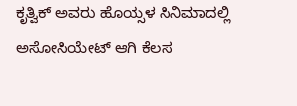ಕೃತ್ವಿಕ್ ಅವರು ಹೊಯ್ಸಳ ಸಿನಿಮಾದಲ್ಲಿ ಅಸೋಸಿಯೇಟ್ ಆಗಿ ಕೆಲಸ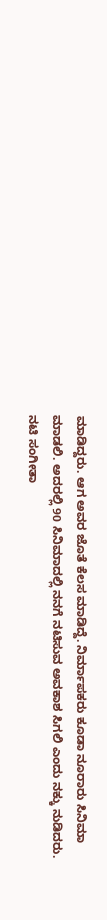ಮಾಡಿದ್ದರು. ಆಗ ಅವರ ಜೊತೆ ಕೆಲಸ ಮಾಡಿದ್ದೆ. ನಿರ್ಮಾಪಕರು ಕೂಡಾ ನೂರಾರು ಸಿನಿಮಾ ಮಾಡಲಿ. ಅದರಲ್ಲಿ 90 ಸಿನಿಮಾದಲ್ಲಿ ನನಗೆ ನಟಿಸುವ ಅವಕಾಶ ಸಿಗಲಿ ಎಂದು ನಕ್ಕು ನುಡಿದರು.
ನಟಿ ಸಂಗೀತಾ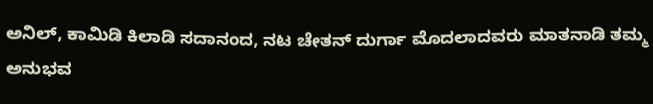ಅನಿಲ್, ಕಾಮಿಡಿ ಕಿಲಾಡಿ ಸದಾನಂದ, ನಟ ಚೇತನ್ ದುರ್ಗಾ ಮೊದಲಾದವರು ಮಾತನಾಡಿ ತಮ್ಮ ಅನುಭವ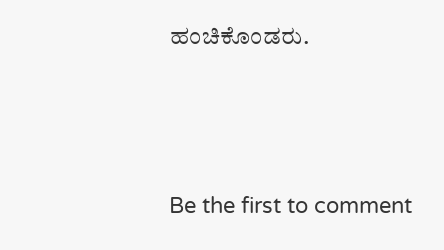ಹಂಚಿಕೊಂಡರು.






Be the first to comment